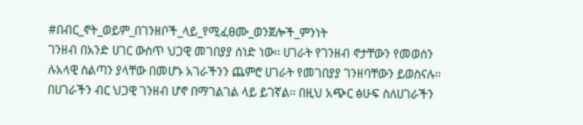#በብር_ኖት_ወይም_በገንዘቦች_ላይ_የሚፈፀሙ_ወንጀሎች_ምንነት
ገንዘብ በአንድ ሀገር ውስጥ ህጋዊ መገበያያ ሰነድ ነው፡፡ ሀገራት የገንዘብ ኖታቸውን የመወሰን ሉአላዊ ስልጣን ያላቸው በመሆኑ አገራችንን ጨምሮ ሀገራት የመገበያያ ገንዘባቸውን ይወስናሉ፡፡ በሀገራችን ብር ህጋዊ ገንዘብ ሆኖ በማገልገል ላይ ይገኛል፡፡ በዚህ አጭር ፅሁፍ ስለሀገራችን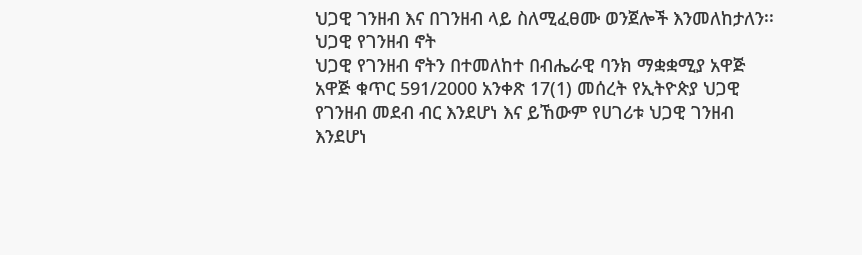ህጋዊ ገንዘብ እና በገንዘብ ላይ ስለሚፈፀሙ ወንጀሎች እንመለከታለን፡፡
ህጋዊ የገንዘብ ኖት
ህጋዊ የገንዘብ ኖትን በተመለከተ በብሔራዊ ባንክ ማቋቋሚያ አዋጅ አዋጅ ቁጥር 591/2000 አንቀጽ 17(1) መሰረት የኢትዮጵያ ህጋዊ የገንዘብ መደብ ብር እንደሆነ እና ይኸውም የሀገሪቱ ህጋዊ ገንዘብ እንደሆነ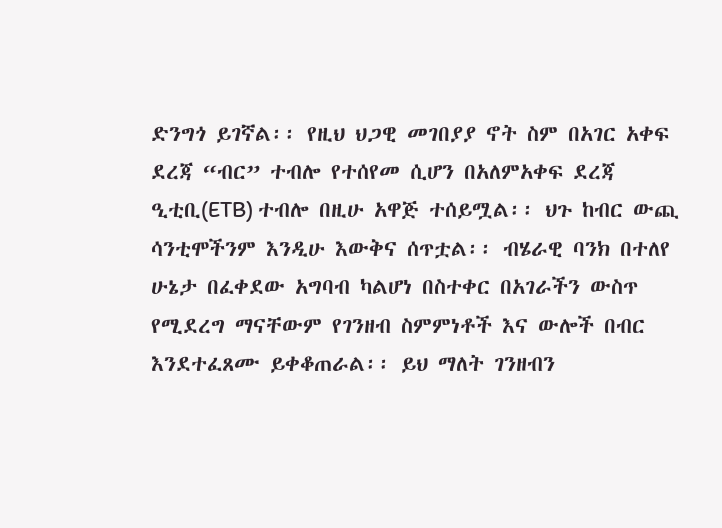ድንግጎ ይገኛል፡፡ የዚህ ህጋዊ መገበያያ ኖት ስም በአገር አቀፍ ደረጃ “ብር” ተብሎ የተሰየመ ሲሆን በአለምአቀፍ ደረጃ ዒቲቢ(ETB) ተብሎ በዚሁ አዋጅ ተሰይሟል፡፡ ህጉ ከብር ውጪ ሳንቲሞችንም እንዲሁ እውቅና ሰጥቷል፡፡ ብሄራዊ ባንክ በተለየ ሁኔታ በፈቀደው አግባብ ካልሆነ በስተቀር በአገራችን ውስጥ የሚደረግ ማናቸውም የገንዘብ ስምምነቶች እና ውሎች በብር እንደተፈጸሙ ይቀቆጠራል፡፡ ይህ ማለት ገንዘብን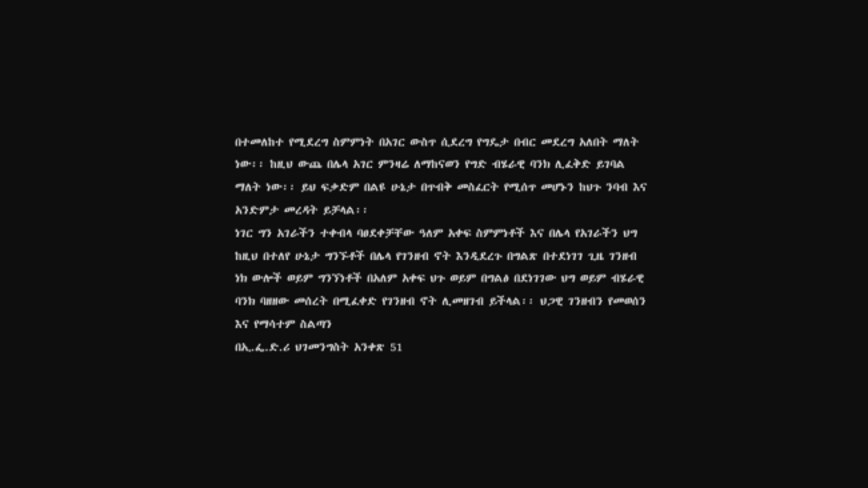በተመለከተ የሚደረግ ስምምነት በአገር ውስጥ ሲደረግ የግዴታ በብር መደረግ አለበት ማለት ነው፡፡ ከዚህ ውጨ በሌላ አገር ምንዛሬ ለማከናወን የግድ ብሄራዊ ባንክ ሊፈቅድ ይገባል ማለት ነው፡፡ ይህ ፍቃድም በልዩ ሁኔታ በጥብቅ መስፈርት የሚሰጥ መሆኑን ከህጉ ንባብ እና አንድምታ መረዳት ይቻላል፡፡
ነገር ግን አገራችን ተቀብላ ባፀደቀቻቸው ዓለም አቀፍ ስምምነቶች እና በሌላ የአገራችን ህግ ከዚህ በተለየ ሁኔታ ግንኙቶች በሌላ የገንዘብ ኖት እንዲደረጉ በግልጽ በተደነገገ ጊዜ ገንዘብ ነክ ውሎች ወይም ግንኘነቶች በአለም አቀፍ ህጉ ወይም በግልፅ በደነገገው ህግ ወይም ብሄራዊ ባንክ ባዘዘው መሰረት በሚፈቀድ የገንዘብ ኖት ሊመዘገብ ይችላል፡፡ ህጋዊ ገንዘብን የመወሰን እና የማሳተም ስልጣን
በኢ.ፌ.ድ.ሪ ህገመንግስት አንቀጽ 51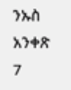ንኡስ አንቀጽ 7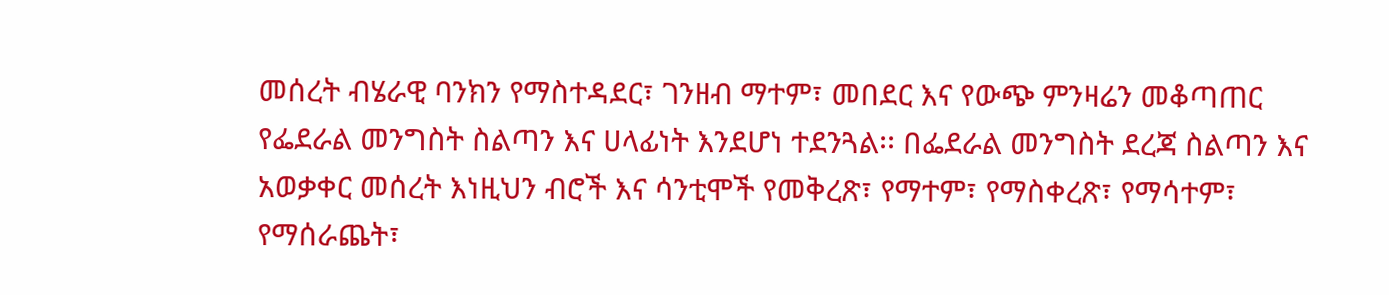መሰረት ብሄራዊ ባንክን የማስተዳደር፣ ገንዘብ ማተም፣ መበደር እና የውጭ ምንዛሬን መቆጣጠር የፌደራል መንግስት ስልጣን እና ሀላፊነት እንደሆነ ተደንጓል፡፡ በፌደራል መንግስት ደረጃ ስልጣን እና አወቃቀር መሰረት እነዚህን ብሮች እና ሳንቲሞች የመቅረጽ፣ የማተም፣ የማስቀረጽ፣ የማሳተም፣ የማሰራጨት፣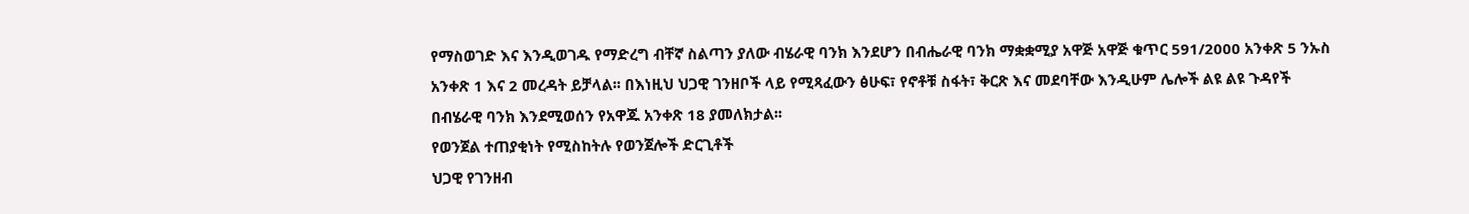የማስወገድ እና እንዲወገዱ የማድረግ ብቸኛ ስልጣን ያለው ብሄራዊ ባንክ እንደሆን በብሔራዊ ባንክ ማቋቋሚያ አዋጅ አዋጅ ቁጥር 591/2000 አንቀጽ 5 ንኡስ አንቀጽ 1 እና 2 መረዳት ይቻላል፡፡ በእነዚህ ህጋዊ ገንዘቦች ላይ የሚጻፈውን ፅሁፍ፣ የኖቶቹ ስፋት፣ ቅርጽ እና መደባቸው እንዲሁም ሌሎች ልዩ ልዩ ጉዳየች በብሄራዊ ባንክ እንደሚወሰን የአዋጁ አንቀጽ 18 ያመለክታል፡፡
የወንጀል ተጠያቂነት የሚስከትሉ የወንጀሎች ድርጊቶች
ህጋዊ የገንዘብ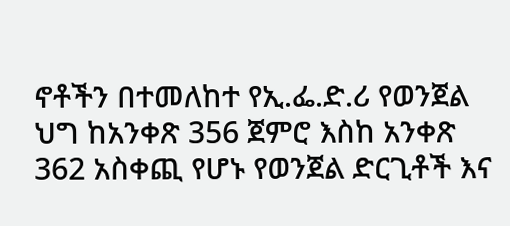ኖቶችን በተመለከተ የኢ.ፌ.ድ.ሪ የወንጀል ህግ ከአንቀጽ 356 ጀምሮ እስከ አንቀጽ 362 አስቀጪ የሆኑ የወንጀል ድርጊቶች እና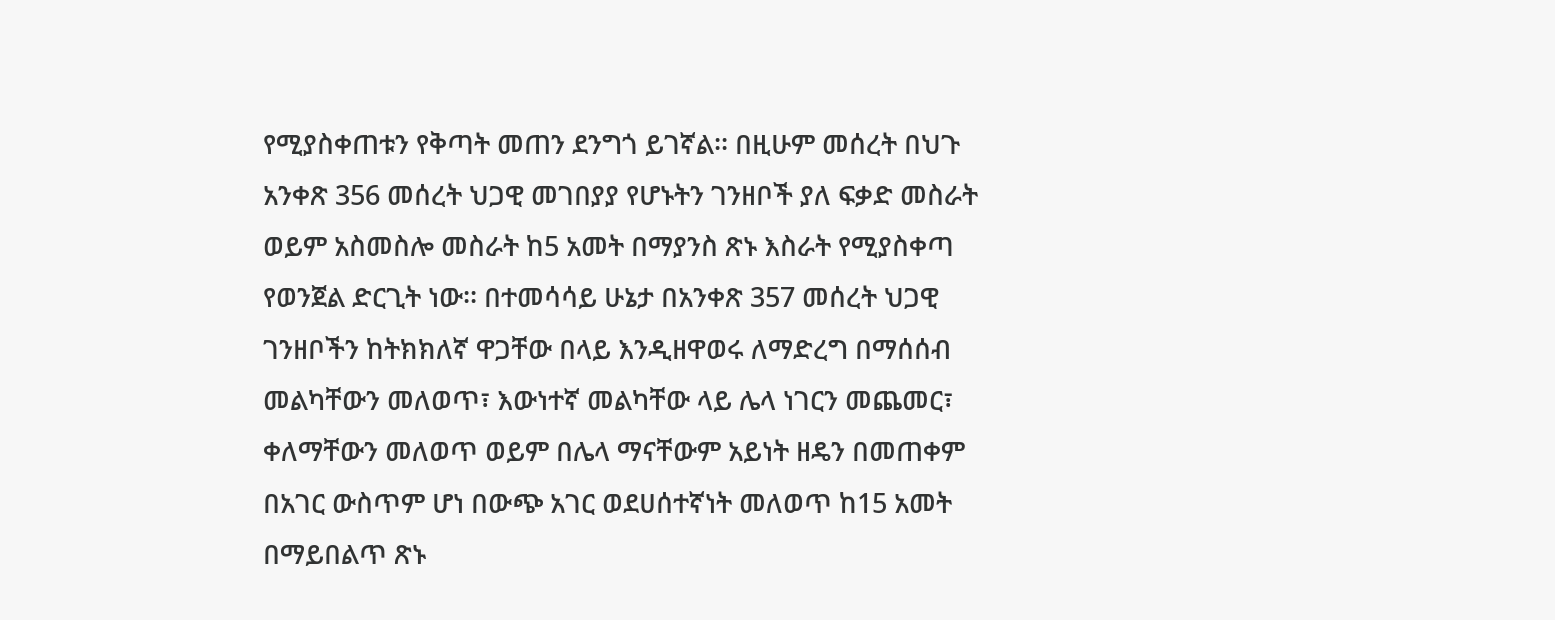የሚያስቀጠቱን የቅጣት መጠን ደንግጎ ይገኛል፡፡ በዚሁም መሰረት በህጉ አንቀጽ 356 መሰረት ህጋዊ መገበያያ የሆኑትን ገንዘቦች ያለ ፍቃድ መስራት ወይም አስመስሎ መስራት ከ5 አመት በማያንስ ጽኑ እስራት የሚያስቀጣ የወንጀል ድርጊት ነው፡፡ በተመሳሳይ ሁኔታ በአንቀጽ 357 መሰረት ህጋዊ ገንዘቦችን ከትክክለኛ ዋጋቸው በላይ እንዲዘዋወሩ ለማድረግ በማሰሰብ መልካቸውን መለወጥ፣ እውነተኛ መልካቸው ላይ ሌላ ነገርን መጨመር፣ ቀለማቸውን መለወጥ ወይም በሌላ ማናቸውም አይነት ዘዴን በመጠቀም በአገር ውስጥም ሆነ በውጭ አገር ወደሀሰተኛነት መለወጥ ከ15 አመት በማይበልጥ ጽኑ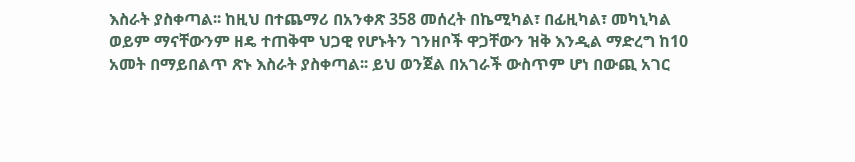እስራት ያስቀጣል፡፡ ከዚህ በተጨማሪ በአንቀጽ 358 መሰረት በኬሚካል፣ በፊዚካል፣ መካኒካል ወይም ማናቸውንም ዘዴ ተጠቅሞ ህጋዊ የሆኑትን ገንዘቦች ዋጋቸውን ዝቅ እንዲል ማድረግ ከ10 አመት በማይበልጥ ጽኑ እስራት ያስቀጣል፡፡ ይህ ወንጀል በአገራች ውስጥም ሆነ በውጪ አገር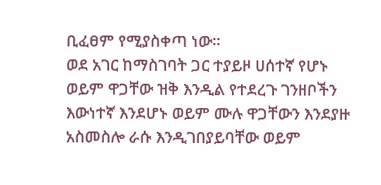ቢፈፀም የሚያስቀጣ ነው፡፡
ወደ አገር ከማስገባት ጋር ተያይዞ ሀሰተኛ የሆኑ ወይም ዋጋቸው ዝቅ እንዲል የተደረጉ ገንዘቦችን እውነተኛ እንደሆኑ ወይም ሙሉ ዋጋቸውን እንደያዙ አስመስሎ ራሱ እንዲገበያይባቸው ወይም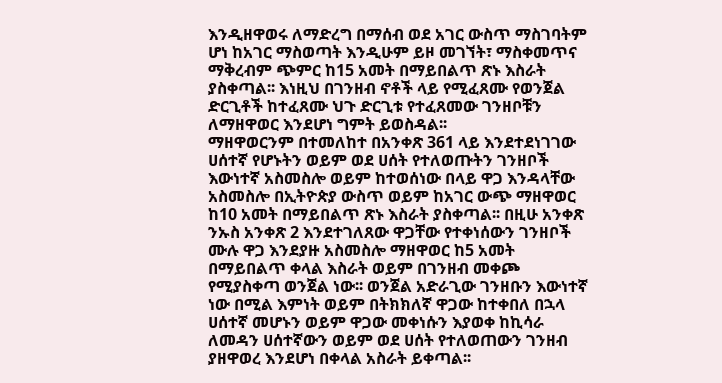እንዲዘዋወሩ ለማድረግ በማሰብ ወደ አገር ውስጥ ማስገባትም ሆነ ከአገር ማስወጣት እንዲሁም ይዞ መገኘት፣ ማስቀመጥና ማቅረብም ጭምር ከ15 አመት በማይበልጥ ጽኑ እስራት ያስቀጣል፡፡ እነዚህ በገንዘብ ኖቶች ላይ የሚፈጸሙ የወንጀል ድርጊቶች ከተፈጸሙ ህጉ ድርጊቱ የተፈጸመው ገንዘቦቹን ለማዘዋወር እንደሆነ ግምት ይወስዳል፡፡
ማዘዋወርንም በተመለከተ በአንቀጽ 361 ላይ እንደተደነገገው ሀሰተኛ የሆኑትን ወይም ወደ ሀሰት የተለወጡትን ገንዘቦች እውነተኛ አስመስሎ ወይም ከተወሰነው በላይ ዋጋ እንዳላቸው አስመስሎ በኢትዮጵያ ውስጥ ወይም ከአገር ውጭ ማዘዋወር ከ10 አመት በማይበልጥ ጽኑ እስራት ያስቀጣል፡፡ በዚሁ አንቀጽ ንኡስ አንቀጽ 2 እንደተገለጸው ዋጋቸው የተቀነሰውን ገንዘቦች ሙሉ ዋጋ እንደያዙ አስመስሎ ማዘዋወር ከ5 አመት በማይበልጥ ቀላል እስራት ወይም በገንዘብ መቀጮ የሚያስቀጣ ወንጀል ነው፡፡ ወንጀል አድራጊው ገንዘቡን እውነተኛ ነው በሚል እምነት ወይም በትክክለኛ ዋጋው ከተቀበለ በኋላ ሀሰተኛ መሆኑን ወይም ዋጋው መቀነሱን እያወቀ ከኪሳራ ለመዳን ሀሰተኛውን ወይም ወደ ሀሰት የተለወጠውን ገንዘብ ያዘዋወረ እንደሆነ በቀላል አስራት ይቀጣል፡፡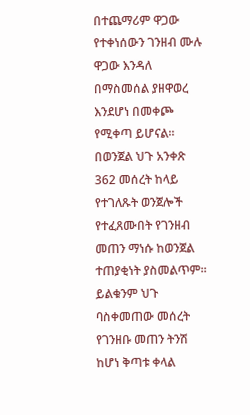በተጨማሪም ዋጋው የተቀነሰውን ገንዘብ ሙሉ ዋጋው እንዳለ በማስመሰል ያዘዋወረ እንደሆነ በመቀጮ የሚቀጣ ይሆናል።
በወንጀል ህጉ አንቀጽ 362 መሰረት ከላይ የተገለጹት ወንጀሎች የተፈጸሙበት የገንዘብ መጠን ማነሱ ከወንጀል ተጠያቂነት ያስመልጥም፡፡ ይልቁንም ህጉ ባስቀመጠው መሰረት የገንዘቡ መጠን ትንሽ ከሆነ ቅጣቱ ቀላል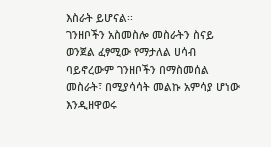እስራት ይሆናል፡፡
ገንዘቦችን አስመስሎ መስራትን ስናይ ወንጀል ፈፃሚው የማታለል ሀሳብ ባይኖረውም ገንዘቦችን በማስመሰል መስራት፣ በሚያሳሳት መልኩ አምሳያ ሆነው እንዲዘዋወሩ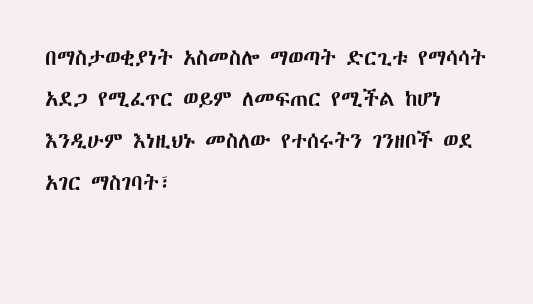በማስታወቂያነት አስመስሎ ማወጣት ድርጊቱ የማሳሳት አደጋ የሚፈጥር ወይም ለመፍጠር የሚችል ከሆነ እንዲሁም እነዚህኑ መስለው የተሰሩትን ገንዘቦች ወደ አገር ማስገባት፣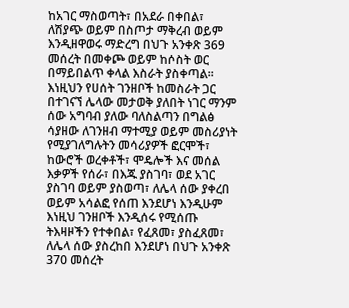ከአገር ማስወጣት፣ በአደራ በቀበል፣ ለሽያጭ ወይም በስጦታ ማቅረብ ወይም እንዲዘዋወሩ ማድረግ በህጉ አንቀጽ 369 መሰረት በመቀጮ ወይም ከሶስት ወር በማይበልጥ ቀላል እስራት ያስቀጣል፡፡ እነዚህን የሀሰት ገንዘቦች ከመስራት ጋር በተገናኘ ሌላው መታወቅ ያለበት ነገር ማንም ሰው አግባብ ያለው ባለስልጣን በግልፅ ሳያዘው ለገንዘብ ማተሚያ ወይም መስሪያነት የሚያገለግሉትን መሳሪያዎች ፎርሞች፣ ከውሮች ወረቀቶች፣ ሞዴሎች እና መሰል እቃዎች የሰራ፣ በእጁ ያስገባ፣ ወደ አገር ያስገባ ወይም ያስወጣ፣ ለሌላ ሰው ያቀረበ ወይም አሳልፎ የሰጠ እንደሆነ እንዲሁም እነዚህ ገንዘቦች እንዲሰሩ የሚሰጡ ትእዛዞችን የተቀበል፣ የፈጸመ፣ ያስፈጸመ፣ ለሌላ ሰው ያስረከበ እንደሆነ በህጉ አንቀጽ 370 መሰረት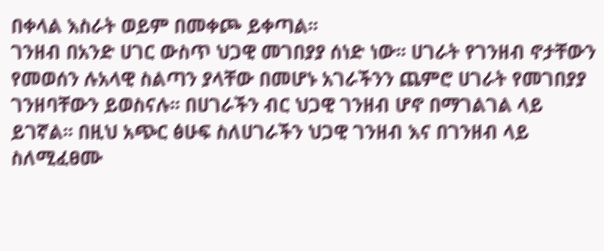በቀላል እስራት ወይም በመቀጮ ይቀጣል፡፡
ገንዘብ በአንድ ሀገር ውስጥ ህጋዊ መገበያያ ሰነድ ነው፡፡ ሀገራት የገንዘብ ኖታቸውን የመወሰን ሉአላዊ ስልጣን ያላቸው በመሆኑ አገራችንን ጨምሮ ሀገራት የመገበያያ ገንዘባቸውን ይወስናሉ፡፡ በሀገራችን ብር ህጋዊ ገንዘብ ሆኖ በማገልገል ላይ ይገኛል፡፡ በዚህ አጭር ፅሁፍ ስለሀገራችን ህጋዊ ገንዘብ እና በገንዘብ ላይ ስለሚፈፀሙ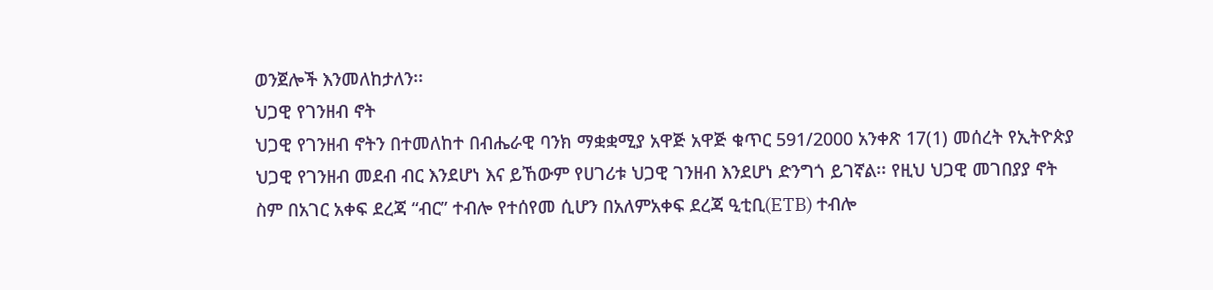ወንጀሎች እንመለከታለን፡፡
ህጋዊ የገንዘብ ኖት
ህጋዊ የገንዘብ ኖትን በተመለከተ በብሔራዊ ባንክ ማቋቋሚያ አዋጅ አዋጅ ቁጥር 591/2000 አንቀጽ 17(1) መሰረት የኢትዮጵያ ህጋዊ የገንዘብ መደብ ብር እንደሆነ እና ይኸውም የሀገሪቱ ህጋዊ ገንዘብ እንደሆነ ድንግጎ ይገኛል፡፡ የዚህ ህጋዊ መገበያያ ኖት ስም በአገር አቀፍ ደረጃ “ብር” ተብሎ የተሰየመ ሲሆን በአለምአቀፍ ደረጃ ዒቲቢ(ETB) ተብሎ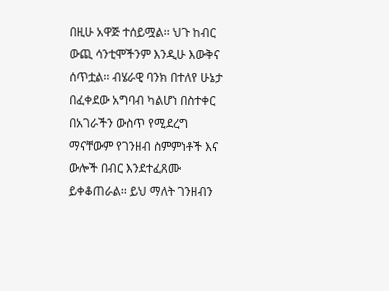በዚሁ አዋጅ ተሰይሟል፡፡ ህጉ ከብር ውጪ ሳንቲሞችንም እንዲሁ እውቅና ሰጥቷል፡፡ ብሄራዊ ባንክ በተለየ ሁኔታ በፈቀደው አግባብ ካልሆነ በስተቀር በአገራችን ውስጥ የሚደረግ ማናቸውም የገንዘብ ስምምነቶች እና ውሎች በብር እንደተፈጸሙ ይቀቆጠራል፡፡ ይህ ማለት ገንዘብን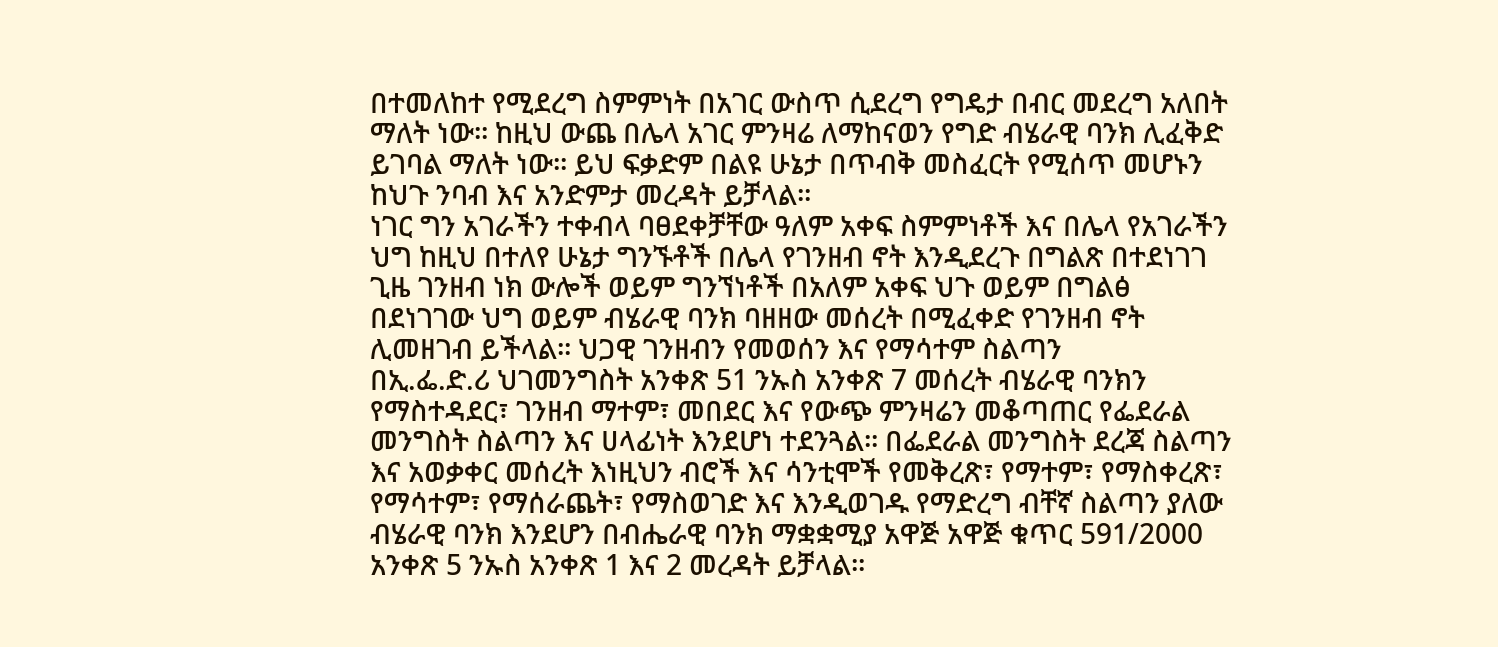በተመለከተ የሚደረግ ስምምነት በአገር ውስጥ ሲደረግ የግዴታ በብር መደረግ አለበት ማለት ነው፡፡ ከዚህ ውጨ በሌላ አገር ምንዛሬ ለማከናወን የግድ ብሄራዊ ባንክ ሊፈቅድ ይገባል ማለት ነው፡፡ ይህ ፍቃድም በልዩ ሁኔታ በጥብቅ መስፈርት የሚሰጥ መሆኑን ከህጉ ንባብ እና አንድምታ መረዳት ይቻላል፡፡
ነገር ግን አገራችን ተቀብላ ባፀደቀቻቸው ዓለም አቀፍ ስምምነቶች እና በሌላ የአገራችን ህግ ከዚህ በተለየ ሁኔታ ግንኙቶች በሌላ የገንዘብ ኖት እንዲደረጉ በግልጽ በተደነገገ ጊዜ ገንዘብ ነክ ውሎች ወይም ግንኘነቶች በአለም አቀፍ ህጉ ወይም በግልፅ በደነገገው ህግ ወይም ብሄራዊ ባንክ ባዘዘው መሰረት በሚፈቀድ የገንዘብ ኖት ሊመዘገብ ይችላል፡፡ ህጋዊ ገንዘብን የመወሰን እና የማሳተም ስልጣን
በኢ.ፌ.ድ.ሪ ህገመንግስት አንቀጽ 51 ንኡስ አንቀጽ 7 መሰረት ብሄራዊ ባንክን የማስተዳደር፣ ገንዘብ ማተም፣ መበደር እና የውጭ ምንዛሬን መቆጣጠር የፌደራል መንግስት ስልጣን እና ሀላፊነት እንደሆነ ተደንጓል፡፡ በፌደራል መንግስት ደረጃ ስልጣን እና አወቃቀር መሰረት እነዚህን ብሮች እና ሳንቲሞች የመቅረጽ፣ የማተም፣ የማስቀረጽ፣ የማሳተም፣ የማሰራጨት፣ የማስወገድ እና እንዲወገዱ የማድረግ ብቸኛ ስልጣን ያለው ብሄራዊ ባንክ እንደሆን በብሔራዊ ባንክ ማቋቋሚያ አዋጅ አዋጅ ቁጥር 591/2000 አንቀጽ 5 ንኡስ አንቀጽ 1 እና 2 መረዳት ይቻላል፡፡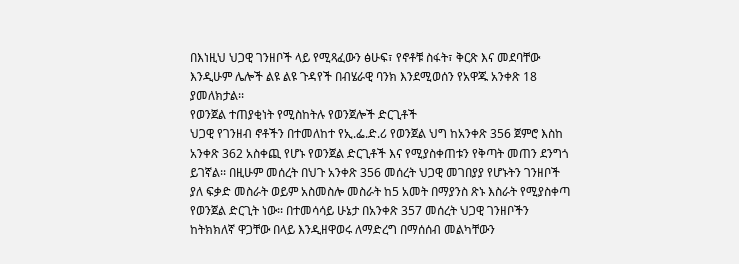በእነዚህ ህጋዊ ገንዘቦች ላይ የሚጻፈውን ፅሁፍ፣ የኖቶቹ ስፋት፣ ቅርጽ እና መደባቸው እንዲሁም ሌሎች ልዩ ልዩ ጉዳየች በብሄራዊ ባንክ እንደሚወሰን የአዋጁ አንቀጽ 18 ያመለክታል፡፡
የወንጀል ተጠያቂነት የሚስከትሉ የወንጀሎች ድርጊቶች
ህጋዊ የገንዘብ ኖቶችን በተመለከተ የኢ.ፌ.ድ.ሪ የወንጀል ህግ ከአንቀጽ 356 ጀምሮ እስከ አንቀጽ 362 አስቀጪ የሆኑ የወንጀል ድርጊቶች እና የሚያስቀጠቱን የቅጣት መጠን ደንግጎ ይገኛል፡፡ በዚሁም መሰረት በህጉ አንቀጽ 356 መሰረት ህጋዊ መገበያያ የሆኑትን ገንዘቦች ያለ ፍቃድ መስራት ወይም አስመስሎ መስራት ከ5 አመት በማያንስ ጽኑ እስራት የሚያስቀጣ የወንጀል ድርጊት ነው፡፡ በተመሳሳይ ሁኔታ በአንቀጽ 357 መሰረት ህጋዊ ገንዘቦችን ከትክክለኛ ዋጋቸው በላይ እንዲዘዋወሩ ለማድረግ በማሰሰብ መልካቸውን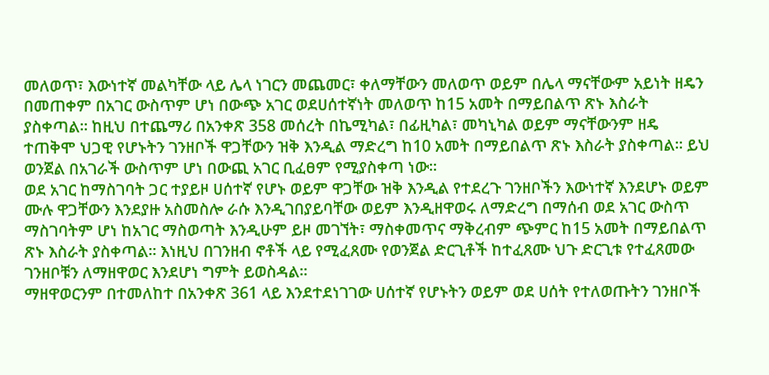መለወጥ፣ እውነተኛ መልካቸው ላይ ሌላ ነገርን መጨመር፣ ቀለማቸውን መለወጥ ወይም በሌላ ማናቸውም አይነት ዘዴን በመጠቀም በአገር ውስጥም ሆነ በውጭ አገር ወደሀሰተኛነት መለወጥ ከ15 አመት በማይበልጥ ጽኑ እስራት ያስቀጣል፡፡ ከዚህ በተጨማሪ በአንቀጽ 358 መሰረት በኬሚካል፣ በፊዚካል፣ መካኒካል ወይም ማናቸውንም ዘዴ ተጠቅሞ ህጋዊ የሆኑትን ገንዘቦች ዋጋቸውን ዝቅ እንዲል ማድረግ ከ10 አመት በማይበልጥ ጽኑ እስራት ያስቀጣል፡፡ ይህ ወንጀል በአገራች ውስጥም ሆነ በውጪ አገር ቢፈፀም የሚያስቀጣ ነው፡፡
ወደ አገር ከማስገባት ጋር ተያይዞ ሀሰተኛ የሆኑ ወይም ዋጋቸው ዝቅ እንዲል የተደረጉ ገንዘቦችን እውነተኛ እንደሆኑ ወይም ሙሉ ዋጋቸውን እንደያዙ አስመስሎ ራሱ እንዲገበያይባቸው ወይም እንዲዘዋወሩ ለማድረግ በማሰብ ወደ አገር ውስጥ ማስገባትም ሆነ ከአገር ማስወጣት እንዲሁም ይዞ መገኘት፣ ማስቀመጥና ማቅረብም ጭምር ከ15 አመት በማይበልጥ ጽኑ እስራት ያስቀጣል፡፡ እነዚህ በገንዘብ ኖቶች ላይ የሚፈጸሙ የወንጀል ድርጊቶች ከተፈጸሙ ህጉ ድርጊቱ የተፈጸመው ገንዘቦቹን ለማዘዋወር እንደሆነ ግምት ይወስዳል፡፡
ማዘዋወርንም በተመለከተ በአንቀጽ 361 ላይ እንደተደነገገው ሀሰተኛ የሆኑትን ወይም ወደ ሀሰት የተለወጡትን ገንዘቦች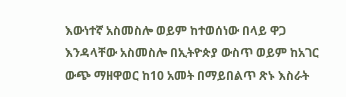እውነተኛ አስመስሎ ወይም ከተወሰነው በላይ ዋጋ እንዳላቸው አስመስሎ በኢትዮጵያ ውስጥ ወይም ከአገር ውጭ ማዘዋወር ከ10 አመት በማይበልጥ ጽኑ እስራት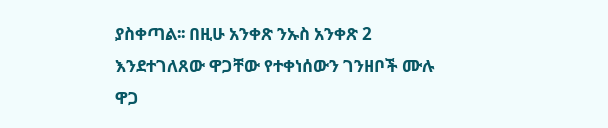ያስቀጣል፡፡ በዚሁ አንቀጽ ንኡስ አንቀጽ 2 እንደተገለጸው ዋጋቸው የተቀነሰውን ገንዘቦች ሙሉ ዋጋ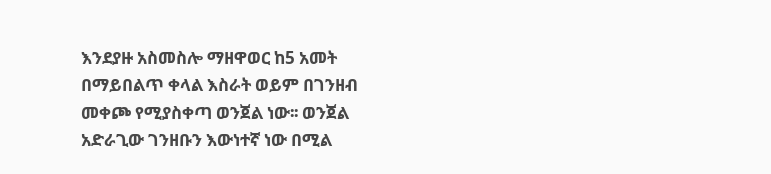እንደያዙ አስመስሎ ማዘዋወር ከ5 አመት በማይበልጥ ቀላል እስራት ወይም በገንዘብ መቀጮ የሚያስቀጣ ወንጀል ነው፡፡ ወንጀል አድራጊው ገንዘቡን እውነተኛ ነው በሚል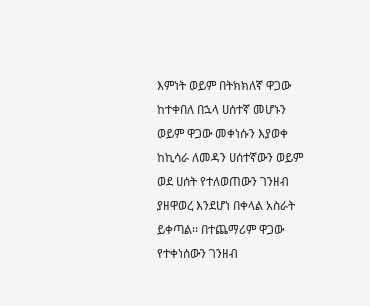እምነት ወይም በትክክለኛ ዋጋው ከተቀበለ በኋላ ሀሰተኛ መሆኑን ወይም ዋጋው መቀነሱን እያወቀ ከኪሳራ ለመዳን ሀሰተኛውን ወይም ወደ ሀሰት የተለወጠውን ገንዘብ ያዘዋወረ እንደሆነ በቀላል አስራት ይቀጣል፡፡ በተጨማሪም ዋጋው የተቀነሰውን ገንዘብ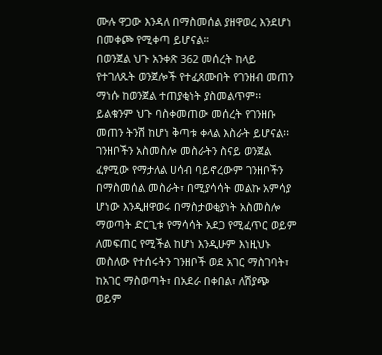ሙሉ ዋጋው እንዳለ በማስመሰል ያዘዋወረ እንደሆነ በመቀጮ የሚቀጣ ይሆናል።
በወንጀል ህጉ አንቀጽ 362 መሰረት ከላይ የተገለጹት ወንጀሎች የተፈጸሙበት የገንዘብ መጠን ማነሱ ከወንጀል ተጠያቂነት ያስመልጥም፡፡ ይልቁንም ህጉ ባስቀመጠው መሰረት የገንዘቡ መጠን ትንሽ ከሆነ ቅጣቱ ቀላል እስራት ይሆናል፡፡
ገንዘቦችን አስመስሎ መስራትን ስናይ ወንጀል ፈፃሚው የማታለል ሀሳብ ባይኖረውም ገንዘቦችን በማስመሰል መስራት፣ በሚያሳሳት መልኩ አምሳያ ሆነው እንዲዘዋወሩ በማስታወቂያነት አስመስሎ ማወጣት ድርጊቱ የማሳሳት አደጋ የሚፈጥር ወይም ለመፍጠር የሚችል ከሆነ እንዲሁም እነዚህኑ መስለው የተሰሩትን ገንዘቦች ወደ አገር ማስገባት፣ ከአገር ማስወጣት፣ በአደራ በቀበል፣ ለሽያጭ ወይም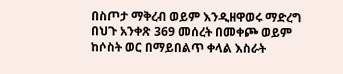በስጦታ ማቅረብ ወይም እንዲዘዋወሩ ማድረግ በህጉ አንቀጽ 369 መሰረት በመቀጮ ወይም ከሶስት ወር በማይበልጥ ቀላል እስራት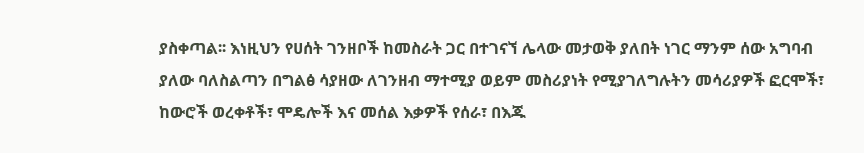ያስቀጣል፡፡ እነዚህን የሀሰት ገንዘቦች ከመስራት ጋር በተገናኘ ሌላው መታወቅ ያለበት ነገር ማንም ሰው አግባብ ያለው ባለስልጣን በግልፅ ሳያዘው ለገንዘብ ማተሚያ ወይም መስሪያነት የሚያገለግሉትን መሳሪያዎች ፎርሞች፣ ከውሮች ወረቀቶች፣ ሞዴሎች እና መሰል እቃዎች የሰራ፣ በእጁ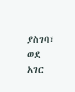ያስገባ፣ ወደ አገር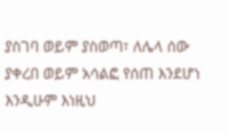ያስገባ ወይም ያስወጣ፣ ለሌላ ሰው ያቀረበ ወይም አሳልፎ የሰጠ እንደሆነ እንዲሁም እነዚህ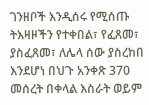ገንዘቦች እንዲሰሩ የሚሰጡ ትእዛዞችን የተቀበል፣ የፈጸመ፣ ያስፈጸመ፣ ለሌላ ሰው ያስረከበ እንደሆነ በህጉ አንቀጽ 370 መሰረት በቀላል እስራት ወይም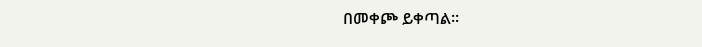በመቀጮ ይቀጣል፡፡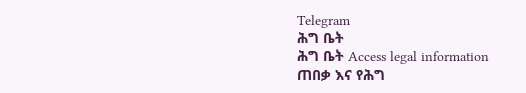Telegram
ሕግ ቤት
ሕግ ቤት Access legal information
ጠበቃ እና የሕግ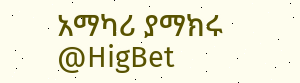አማካሪ ያማክሩ
@HigBet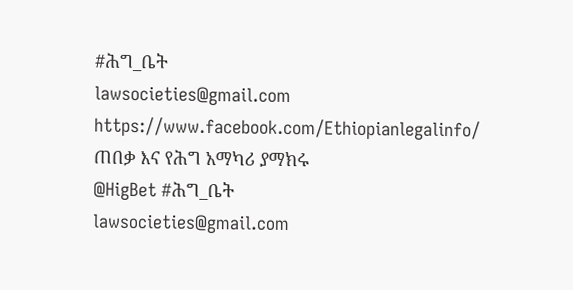#ሕግ_ቤት
lawsocieties@gmail.com
https://www.facebook.com/Ethiopianlegalinfo/
ጠበቃ እና የሕግ አማካሪ ያማክሩ
@HigBet #ሕግ_ቤት
lawsocieties@gmail.com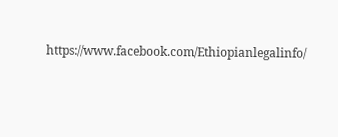https://www.facebook.com/Ethiopianlegalinfo/